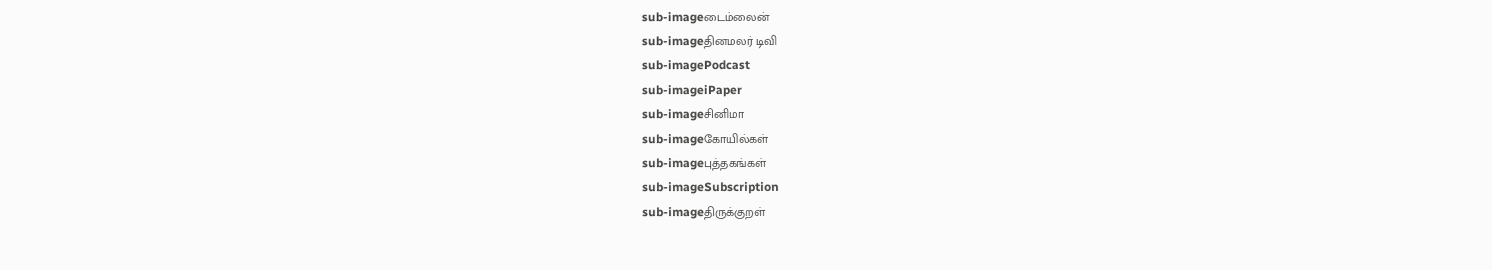sub-imageடைம்லைன்
sub-imageதினமலர் டிவி
sub-imagePodcast
sub-imageiPaper
sub-imageசினிமா
sub-imageகோயில்கள்
sub-imageபுத்தகங்கள்
sub-imageSubscription
sub-imageதிருக்குறள்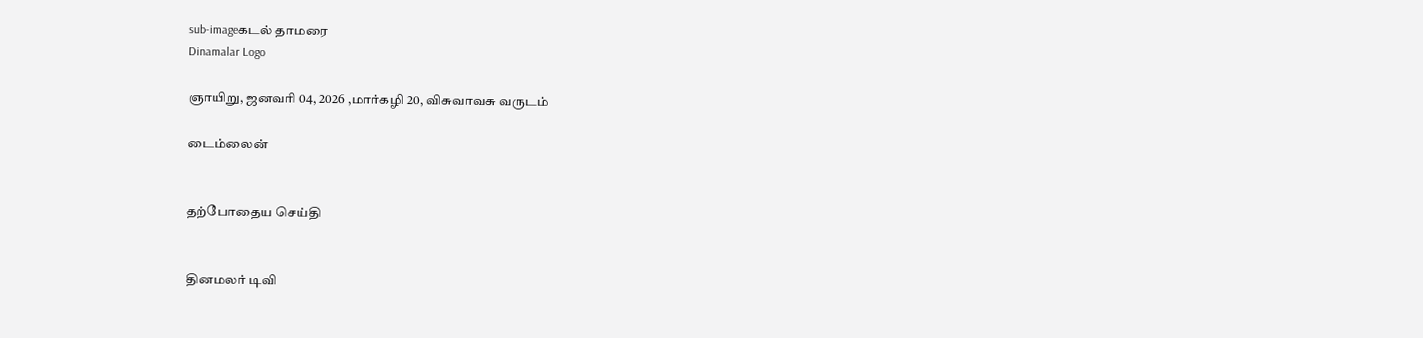sub-imageகடல் தாமரை
Dinamalar Logo

ஞாயிறு, ஜனவரி 04, 2026 ,மார்கழி 20, விசுவாவசு வருடம்

டைம்லைன்


தற்போதைய செய்தி


தினமலர் டிவி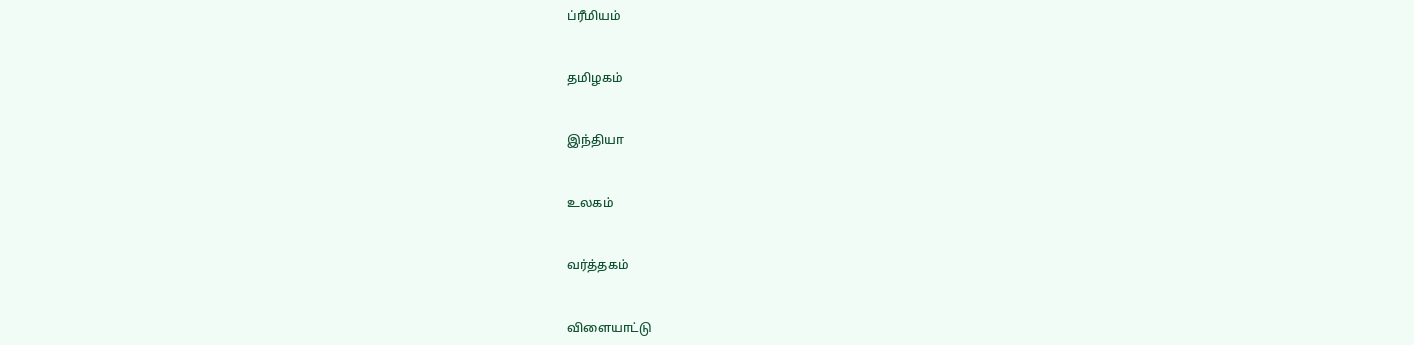ப்ரீமியம்


தமிழகம்


இந்தியா


உலகம்


வர்த்தகம்


விளையாட்டு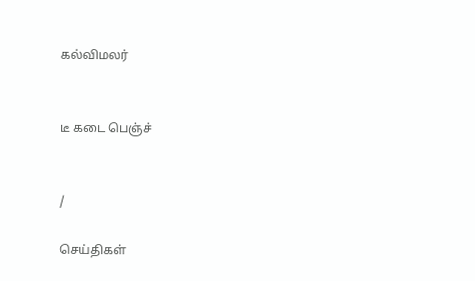கல்விமலர்


டீ கடை பெஞ்ச்


/

செய்திகள்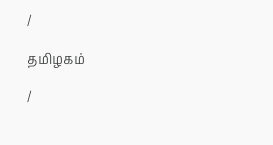/

தமிழகம்

/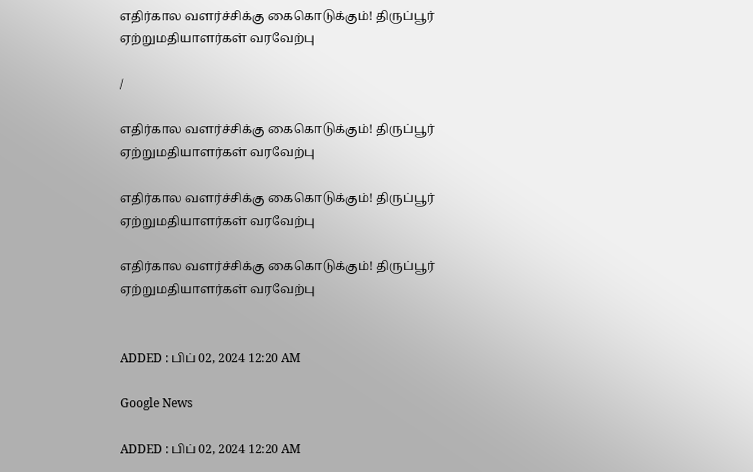எதிர்கால வளர்ச்சிக்கு கைகொடுக்கும்! திருப்பூர் ஏற்றுமதியாளர்கள் வரவேற்பு

/

எதிர்கால வளர்ச்சிக்கு கைகொடுக்கும்! திருப்பூர் ஏற்றுமதியாளர்கள் வரவேற்பு

எதிர்கால வளர்ச்சிக்கு கைகொடுக்கும்! திருப்பூர் ஏற்றுமதியாளர்கள் வரவேற்பு

எதிர்கால வளர்ச்சிக்கு கைகொடுக்கும்! திருப்பூர் ஏற்றுமதியாளர்கள் வரவேற்பு


ADDED : பிப் 02, 2024 12:20 AM

Google News

ADDED : பிப் 02, 2024 12:20 AM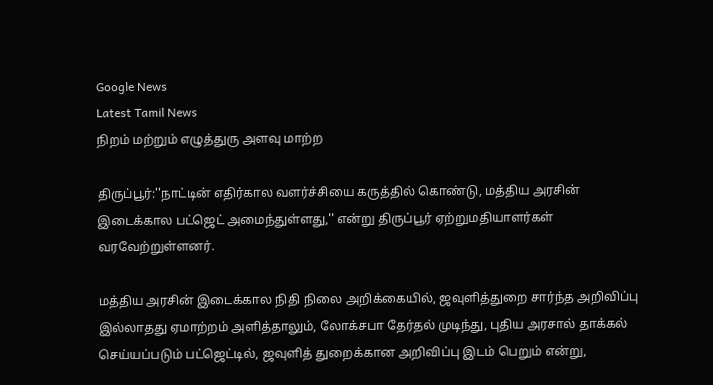Google News
Latest Tamil News
நிறம் மற்றும் எழுத்துரு அளவு மாற்ற

திருப்பூர்:''நாட்டின் எதிர்கால வளர்ச்சியை கருத்தில் கொண்டு, மத்திய அரசின் இடைக்கால பட்ஜெட் அமைந்துள்ளது,'' என்று திருப்பூர் ஏற்றுமதியாளர்கள் வரவேற்றுள்ளனர்.

மத்திய அரசின் இடைக்கால நிதி நிலை அறிக்கையில், ஜவுளித்துறை சார்ந்த அறிவிப்பு இல்லாதது ஏமாற்றம் அளித்தாலும், லோக்சபா தேர்தல் முடிந்து, புதிய அரசால் தாக்கல் செய்யப்படும் பட்ஜெட்டில், ஜவுளித் துறைக்கான அறிவிப்பு இடம் பெறும் என்று,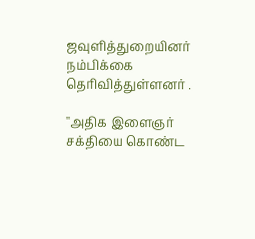ஜவுளித்துறையினர் நம்பிக்கை தெரிவித்துள்ளனர் .

''அதிக இளைஞர் சக்தியை கொண்ட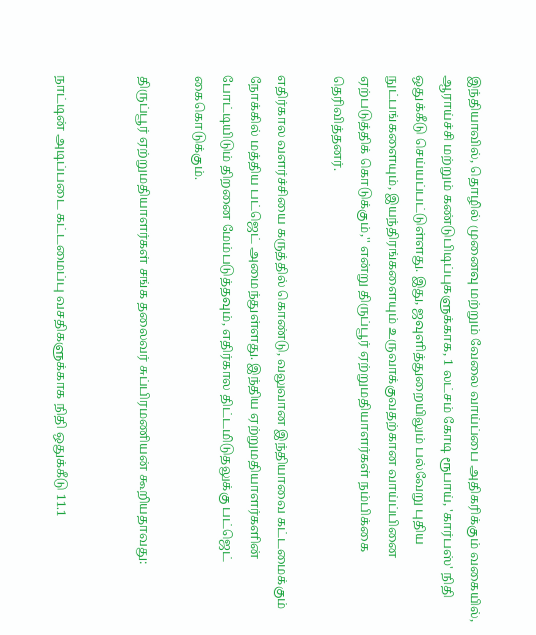இந்தியாவில், தொழில் முனைவு மற்றும் வேலை வாய்ப்பை அதிகரிக்கும் வகையில், ஆராய்ச்சி மற்றும் கண்டுபிடிப்புகளுக்காக, 1 லட்சம் கோடி ரூபாய், 'கார்பஸ்' நிதி ஒதுக்கீடு செய்யப்பட்டுள்ளது. இது, ஜவுளித்துறையிலும் பல்வேறு புதிய நுட்பங்களையும், இயந்திரங்களையும் உருவாக்குவதற்கான வாய்ப்பினை ஏற்படுத்திக் கொடுக்கும்,'' என்று திருப்பூர் ஏற்றுமதியாளர்கள் நம்பிக்கை தெரிவித்தனர்.

எதிர்கால வளர்ச்சியை கருத்தில் கொண்டு, வலுவான இந்தியாவை கட்டமைக்கும் நோக்கில் மத்திய பட்ஜெட் அமைந்துள்ளது. இந்திய ஏற்றுமதியாளர்களின் போட்டியிடும் திறனை மேம்படுத்தவும், எதிர்கால திட்டமிடுதலுக்கு பட்ஜெட் கைகொடுக்கும்.

திருப்பூர் ஏற்றுமதியாளர்கள் சங்க தலைவர் சுப்பிரமணியன் கூறியதாவது:


நாட்டின் அடிப்படை கட்டமைப்பு வசதிகளுக்காக நிதி ஒதுக்கீடு 11.1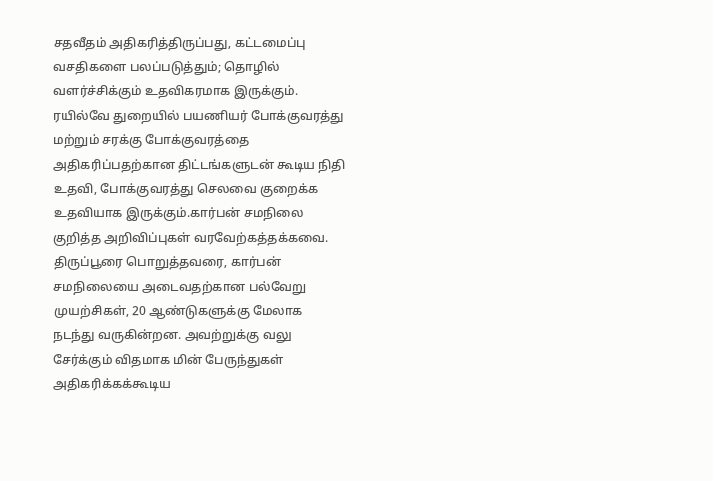சதவீதம் அதிகரித்திருப்பது, கட்டமைப்பு வசதிகளை பலப்படுத்தும்; தொழில் வளர்ச்சிக்கும் உதவிகரமாக இருக்கும். ரயில்வே துறையில் பயணியர் போக்குவரத்து மற்றும் சரக்கு போக்குவரத்தை அதிகரிப்பதற்கான திட்டங்களுடன் கூடிய நிதி உதவி, போக்குவரத்து செலவை குறைக்க உதவியாக இருக்கும்.கார்பன் சமநிலை குறித்த அறிவிப்புகள் வரவேற்கத்தக்கவை.
திருப்பூரை பொறுத்தவரை, கார்பன் சமநிலையை அடைவதற்கான பல்வேறு முயற்சிகள், 20 ஆண்டுகளுக்கு மேலாக நடந்து வருகின்றன. அவற்றுக்கு வலு சேர்க்கும் விதமாக மின் பேருந்துகள் அதிகரிக்கக்கூடிய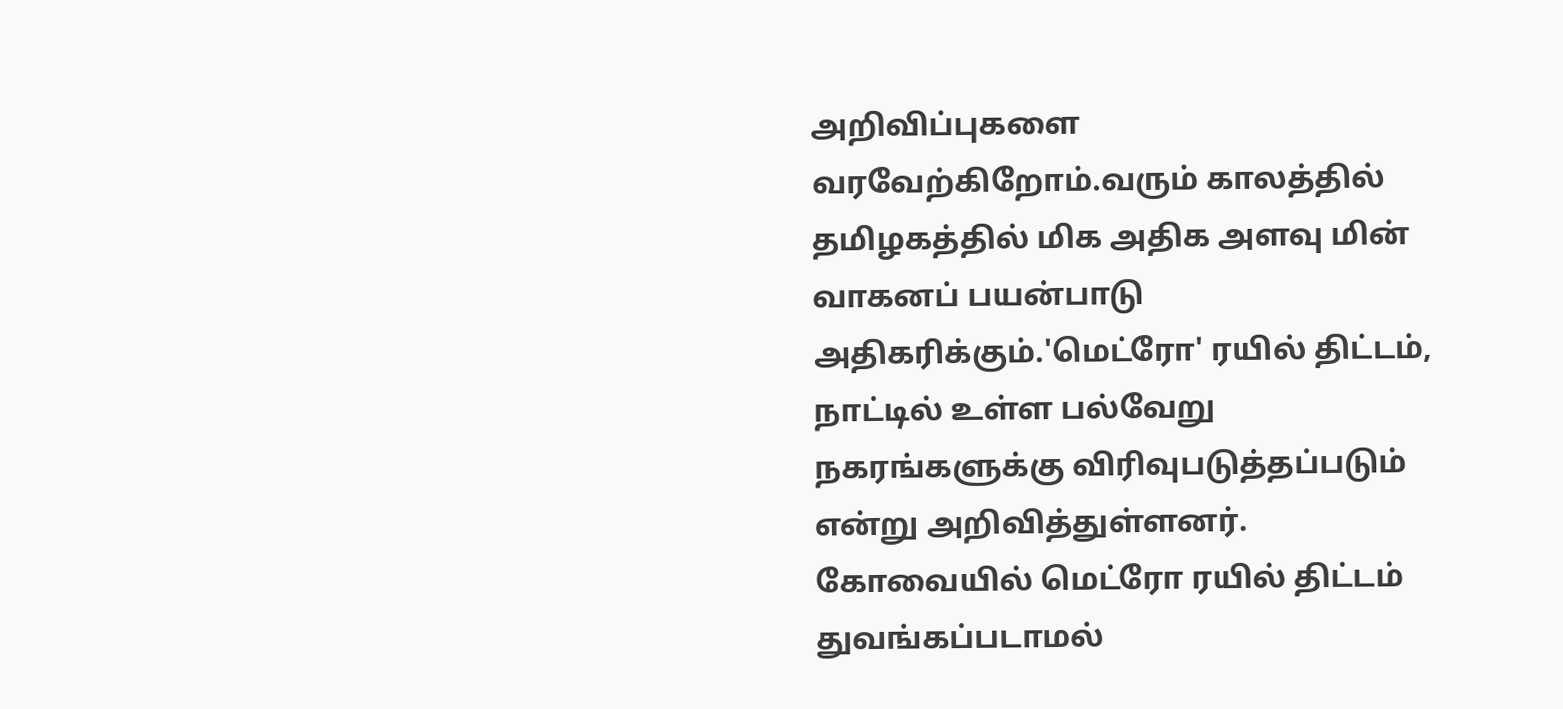அறிவிப்புகளை வரவேற்கிறோம்.வரும் காலத்தில் தமிழகத்தில் மிக அதிக அளவு மின் வாகனப் பயன்பாடு அதிகரிக்கும்.'மெட்ரோ' ரயில் திட்டம், நாட்டில் உள்ள பல்வேறு நகரங்களுக்கு விரிவுபடுத்தப்படும் என்று அறிவித்துள்ளனர். கோவையில் மெட்ரோ ரயில் திட்டம் துவங்கப்படாமல்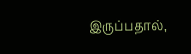இருப்பதால்,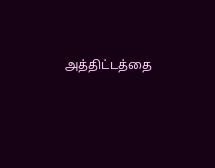அத்திட்டத்தை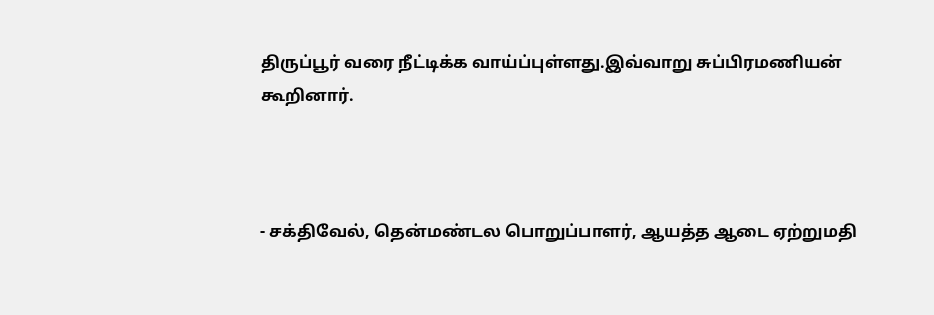திருப்பூர் வரை நீட்டிக்க வாய்ப்புள்ளது.இவ்வாறு சுப்பிரமணியன் கூறினார்.



- சக்திவேல், தென்மண்டல பொறுப்பாளர், ஆயத்த ஆடை ஏற்றுமதி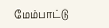மேம்பாட்டு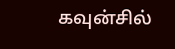கவுன்சில்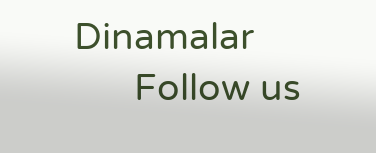Dinamalar
      Follow us